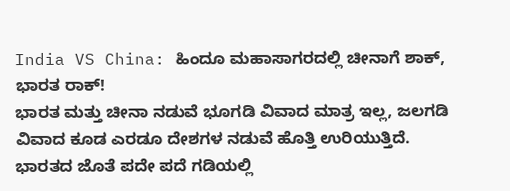India VS China: ಹಿಂದೂ ಮಹಾಸಾಗರದಲ್ಲಿ ಚೀನಾಗೆ ಶಾಕ್, ಭಾರತ ರಾಕ್!
ಭಾರತ ಮತ್ತು ಚೀನಾ ನಡುವೆ ಭೂಗಡಿ ವಿವಾದ ಮಾತ್ರ ಇಲ್ಲ, ಜಲಗಡಿ ವಿವಾದ ಕೂಡ ಎರಡೂ ದೇಶಗಳ ನಡುವೆ ಹೊತ್ತಿ ಉರಿಯುತ್ತಿದೆ. ಭಾರತದ ಜೊತೆ ಪದೇ ಪದೆ ಗಡಿಯಲ್ಲಿ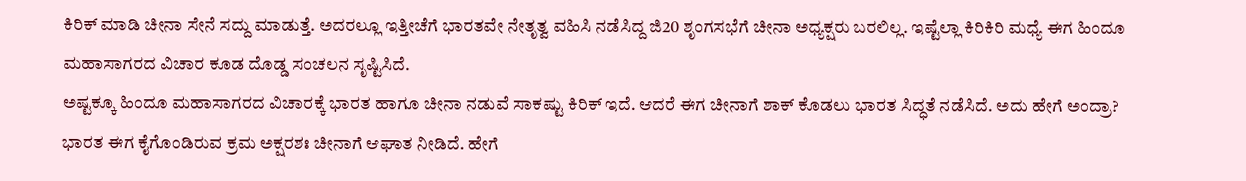ಕಿರಿಕ್ ಮಾಡಿ ಚೀನಾ ಸೇನೆ ಸದ್ದು ಮಾಡುತ್ತೆ. ಅದರಲ್ಲೂ ಇತ್ತೀಚೆಗೆ ಭಾರತವೇ ನೇತೃತ್ವ ವಹಿಸಿ ನಡೆಸಿದ್ದ ಜಿ20 ಶೃಂಗಸಭೆಗೆ ಚೀನಾ ಅಧ್ಯಕ್ಷರು ಬರಲಿಲ್ಲ. ಇಷ್ಟೆಲ್ಲಾ ಕಿರಿಕಿರಿ ಮಧ್ಯೆ ಈಗ ಹಿಂದೂ ಮಹಾಸಾಗರದ ವಿಚಾರ ಕೂಡ ದೊಡ್ಡ ಸಂಚಲನ ಸೃಷ್ಟಿಸಿದೆ.
ಅಷ್ಟಕ್ಕೂ ಹಿಂದೂ ಮಹಾಸಾಗರದ ವಿಚಾರಕ್ಕೆ ಭಾರತ ಹಾಗೂ ಚೀನಾ ನಡುವೆ ಸಾಕಷ್ಟು ಕಿರಿಕ್ ಇದೆ. ಆದರೆ ಈಗ ಚೀನಾಗೆ ಶಾಕ್ ಕೊಡಲು ಭಾರತ ಸಿದ್ಧತೆ ನಡೆಸಿದೆ. ಅದು ಹೇಗೆ ಅಂದ್ರಾ? ಭಾರತ ಈಗ ಕೈಗೊಂಡಿರುವ ಕ್ರಮ ಅಕ್ಷರಶಃ ಚೀನಾಗೆ ಆಘಾತ ನೀಡಿದೆ. ಹೇಗೆ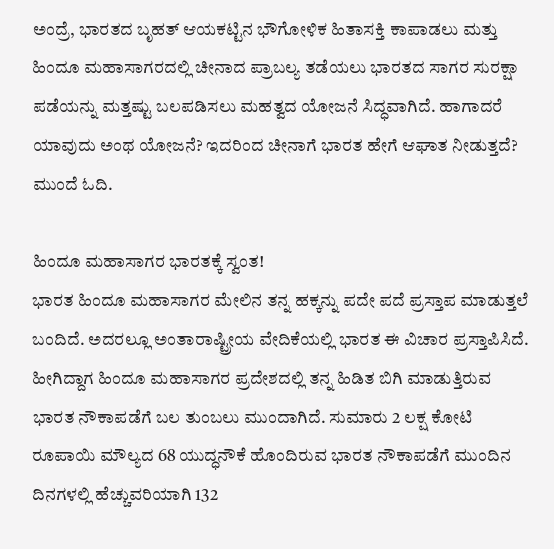ಅಂದ್ರೆ, ಭಾರತದ ಬೃಹತ್ ಆಯಕಟ್ಟಿನ ಭೌಗೋಳಿಕ ಹಿತಾಸಕ್ತಿ ಕಾಪಾಡಲು ಮತ್ತು ಹಿಂದೂ ಮಹಾಸಾಗರದಲ್ಲಿ ಚೀನಾದ ಪ್ರಾಬಲ್ಯ ತಡೆಯಲು ಭಾರತದ ಸಾಗರ ಸುರಕ್ಷಾ ಪಡೆಯನ್ನು ಮತ್ತಷ್ಟು ಬಲಪಡಿಸಲು ಮಹತ್ವದ ಯೋಜನೆ ಸಿದ್ಧವಾಗಿದೆ. ಹಾಗಾದರೆ ಯಾವುದು ಅಂಥ ಯೋಜನೆ? ಇದರಿಂದ ಚೀನಾಗೆ ಭಾರತ ಹೇಗೆ ಆಘಾತ ನೀಡುತ್ತದೆ? ಮುಂದೆ ಓದಿ.

ಹಿಂದೂ ಮಹಾಸಾಗರ ಭಾರತಕ್ಕೆ ಸ್ವಂತ!
ಭಾರತ ಹಿಂದೂ ಮಹಾಸಾಗರ ಮೇಲಿನ ತನ್ನ ಹಕ್ಕನ್ನು ಪದೇ ಪದೆ ಪ್ರಸ್ತಾಪ ಮಾಡುತ್ತಲೆ ಬಂದಿದೆ. ಅದರಲ್ಲೂ ಅಂತಾರಾಷ್ಟ್ರೀಯ ವೇದಿಕೆಯಲ್ಲಿ ಭಾರತ ಈ ವಿಚಾರ ಪ್ರಸ್ತಾಪಿಸಿದೆ. ಹೀಗಿದ್ದಾಗ ಹಿಂದೂ ಮಹಾಸಾಗರ ಪ್ರದೇಶದಲ್ಲಿ ತನ್ನ ಹಿಡಿತ ಬಿಗಿ ಮಾಡುತ್ತಿರುವ ಭಾರತ ನೌಕಾಪಡೆಗೆ ಬಲ ತುಂಬಲು ಮುಂದಾಗಿದೆ. ಸುಮಾರು 2 ಲಕ್ಷ ಕೋಟಿ ರೂಪಾಯಿ ಮೌಲ್ಯದ 68 ಯುದ್ಧನೌಕೆ ಹೊಂದಿರುವ ಭಾರತ ನೌಕಾಪಡೆಗೆ ಮುಂದಿನ ದಿನಗಳಲ್ಲಿ ಹೆಚ್ಚುವರಿಯಾಗಿ 132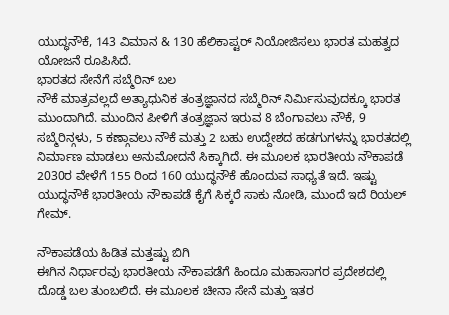ಯುದ್ಧನೌಕೆ, 143 ವಿಮಾನ & 130 ಹೆಲಿಕಾಪ್ಟರ್ ನಿಯೋಜಿಸಲು ಭಾರತ ಮಹತ್ವದ ಯೋಜನೆ ರೂಪಿಸಿದೆ.
ಭಾರತದ ಸೇನೆಗೆ ಸಬ್ಮೆರಿನ್ ಬಲ
ನೌಕೆ ಮಾತ್ರವಲ್ಲದೆ ಅತ್ಯಾಧುನಿಕ ತಂತ್ರಜ್ಞಾನದ ಸಬ್ಮೆರಿನ್ ನಿರ್ಮಿಸುವುದಕ್ಕೂ ಭಾರತ ಮುಂದಾಗಿದೆ. ಮುಂದಿನ ಪೀಳಿಗೆ ತಂತ್ರಜ್ಞಾನ ಇರುವ 8 ಬೆಂಗಾವಲು ನೌಕೆ, 9 ಸಬ್ಮೆರಿನ್ಗಳು, 5 ಕಣ್ಗಾವಲು ನೌಕೆ ಮತ್ತು 2 ಬಹು ಉದ್ದೇಶದ ಹಡಗುಗಳನ್ನು ಭಾರತದಲ್ಲಿ ನಿರ್ಮಾಣ ಮಾಡಲು ಅನುಮೋದನೆ ಸಿಕ್ಕಾಗಿದೆ. ಈ ಮೂಲಕ ಭಾರತೀಯ ನೌಕಾಪಡೆ 2030ರ ವೇಳೆಗೆ 155 ರಿಂದ 160 ಯುದ್ಧನೌಕೆ ಹೊಂದುವ ಸಾಧ್ಯತೆ ಇದೆ. ಇಷ್ಟು ಯುದ್ಧನೌಕೆ ಭಾರತೀಯ ನೌಕಾಪಡೆ ಕೈಗೆ ಸಿಕ್ಕರೆ ಸಾಕು ನೋಡಿ, ಮುಂದೆ ಇದೆ ರಿಯಲ್ ಗೇಮ್.

ನೌಕಾಪಡೆಯ ಹಿಡಿತ ಮತ್ತಷ್ಟು ಬಿಗಿ
ಈಗಿನ ನಿರ್ಧಾರವು ಭಾರತೀಯ ನೌಕಾಪಡೆಗೆ ಹಿಂದೂ ಮಹಾಸಾಗರ ಪ್ರದೇಶದಲ್ಲಿ ದೊಡ್ಡ ಬಲ ತುಂಬಲಿದೆ. ಈ ಮೂಲಕ ಚೀನಾ ಸೇನೆ ಮತ್ತು ಇತರ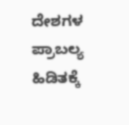ದೇಶಗಳ ಪ್ರಾಬಲ್ಯ ಹಿಡಿತಕ್ಕೆ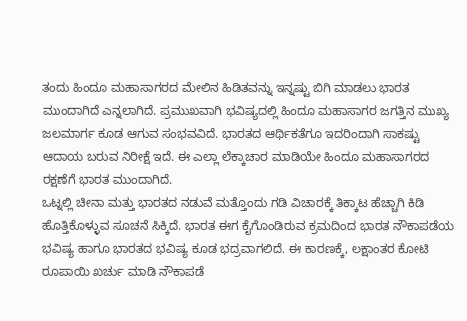ತಂದು ಹಿಂದೂ ಮಹಾಸಾಗರದ ಮೇಲಿನ ಹಿಡಿತವನ್ನು ಇನ್ನಷ್ಟು ಬಿಗಿ ಮಾಡಲು ಭಾರತ ಮುಂದಾಗಿದೆ ಎನ್ನಲಾಗಿದೆ. ಪ್ರಮುಖವಾಗಿ ಭವಿಷ್ಯದಲ್ಲಿ ಹಿಂದೂ ಮಹಾಸಾಗರ ಜಗತ್ತಿನ ಮುಖ್ಯ ಜಲಮಾರ್ಗ ಕೂಡ ಆಗುವ ಸಂಭವವಿದೆ. ಭಾರತದ ಆರ್ಥಿಕತೆಗೂ ಇದರಿಂದಾಗಿ ಸಾಕಷ್ಟು ಆದಾಯ ಬರುವ ನಿರೀಕ್ಷೆ ಇದೆ. ಈ ಎಲ್ಲಾ ಲೆಕ್ಕಾಚಾರ ಮಾಡಿಯೇ ಹಿಂದೂ ಮಹಾಸಾಗರದ ರಕ್ಷಣೆಗೆ ಭಾರತ ಮುಂದಾಗಿದೆ.
ಒಟ್ನಲ್ಲಿ ಚೀನಾ ಮತ್ತು ಭಾರತದ ನಡುವೆ ಮತ್ತೊಂದು ಗಡಿ ವಿಚಾರಕ್ಕೆ ತಿಕ್ಕಾಟ ಹೆಚ್ಚಾಗಿ ಕಿಡಿ ಹೊತ್ತಿಕೊಳ್ಳುವ ಸೂಚನೆ ಸಿಕ್ಕಿದೆ. ಭಾರತ ಈಗ ಕೈಗೊಂಡಿರುವ ಕ್ರಮದಿಂದ ಭಾರತ ನೌಕಾಪಡೆಯ ಭವಿಷ್ಯ ಹಾಗೂ ಭಾರತದ ಭವಿಷ್ಯ ಕೂಡ ಭದ್ರವಾಗಲಿದೆ. ಈ ಕಾರಣಕ್ಕೆ, ಲಕ್ಷಾಂತರ ಕೋಟಿ ರೂಪಾಯಿ ಖರ್ಚು ಮಾಡಿ ನೌಕಾಪಡೆ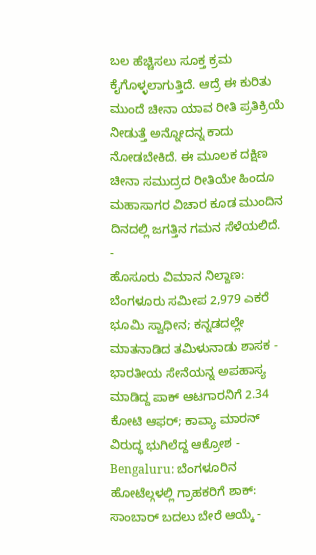ಬಲ ಹೆಚ್ಚಿಸಲು ಸೂಕ್ತ ಕ್ರಮ ಕೈಗೊಳ್ಳಲಾಗುತ್ತಿದೆ. ಆದ್ರೆ ಈ ಕುರಿತು ಮುಂದೆ ಚೀನಾ ಯಾವ ರೀತಿ ಪ್ರತಿಕ್ರಿಯೆ ನೀಡುತ್ತೆ ಅನ್ನೋದನ್ನ ಕಾದು ನೋಡಬೇಕಿದೆ. ಈ ಮೂಲಕ ದಕ್ಷಿಣ ಚೀನಾ ಸಮುದ್ರದ ರೀತಿಯೇ ಹಿಂದೂ ಮಹಾಸಾಗರ ವಿಚಾರ ಕೂಡ ಮುಂದಿನ ದಿನದಲ್ಲಿ ಜಗತ್ತಿನ ಗಮನ ಸೆಳೆಯಲಿದೆ.
-
ಹೊಸೂರು ವಿಮಾನ ನಿಲ್ದಾಣ: ಬೆಂಗಳೂರು ಸಮೀಪ 2,979 ಎಕರೆ ಭೂಮಿ ಸ್ವಾಧೀನ; ಕನ್ನಡದಲ್ಲೇ ಮಾತನಾಡಿದ ತಮಿಳುನಾಡು ಶಾಸಕ -
ಭಾರತೀಯ ಸೇನೆಯನ್ನ ಅಪಹಾಸ್ಯ ಮಾಡಿದ್ದ ಪಾಕ್ ಆಟಗಾರನಿಗೆ 2.34 ಕೋಟಿ ಆಫರ್; ಕಾವ್ಯಾ ಮಾರನ್ ವಿರುದ್ಧ ಭುಗಿಲೆದ್ದ ಆಕ್ರೋಶ -
Bengaluru: ಬೆಂಗಳೂರಿನ ಹೋಟೆಲ್ಗಳಲ್ಲಿ ಗ್ರಾಹಕರಿಗೆ ಶಾಕ್: ಸಾಂಬಾರ್ ಬದಲು ಬೇರೆ ಆಯ್ಕೆ -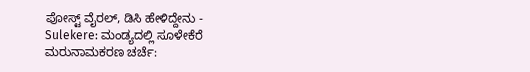ಪೋಸ್ಟ್ ವೈರಲ್, ಡಿಸಿ ಹೇಳಿದ್ದೇನು -
Sulekere: ಮಂಡ್ಯದಲ್ಲಿ ಸೂಳೇಕೆರೆ ಮರುನಾಮಕರಣ ಚರ್ಚೆ: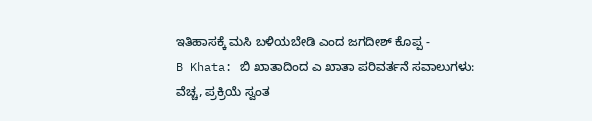ಇತಿಹಾಸಕ್ಕೆ ಮಸಿ ಬಳಿಯಬೇಡಿ ಎಂದ ಜಗದೀಶ್ ಕೊಪ್ಪ -
B Khata: ಬಿ ಖಾತಾದಿಂದ ಎ ಖಾತಾ ಪರಿವರ್ತನೆ ಸವಾಲುಗಳು: ವೆಚ್ಚ, ಪ್ರಕ್ರಿಯೆ ಸ್ವಂತ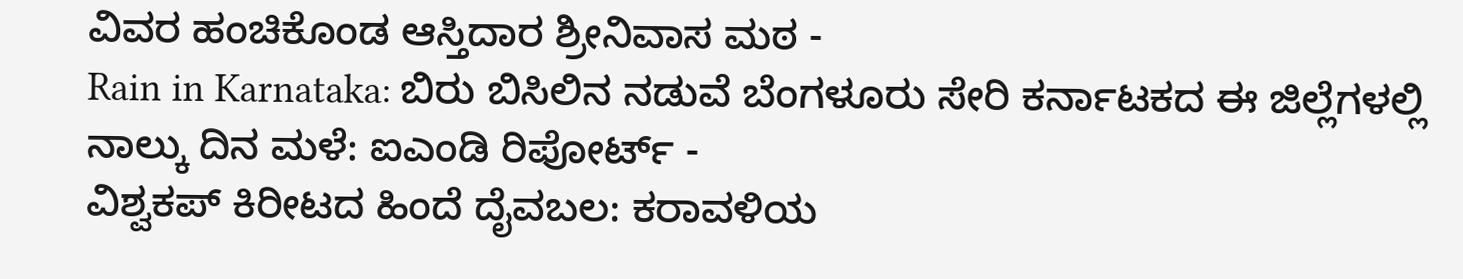ವಿವರ ಹಂಚಿಕೊಂಡ ಆಸ್ತಿದಾರ ಶ್ರೀನಿವಾಸ ಮಠ -
Rain in Karnataka: ಬಿರು ಬಿಸಿಲಿನ ನಡುವೆ ಬೆಂಗಳೂರು ಸೇರಿ ಕರ್ನಾಟಕದ ಈ ಜಿಲ್ಲೆಗಳಲ್ಲಿ ನಾಲ್ಕು ದಿನ ಮಳೆ: ಐಎಂಡಿ ರಿಪೋರ್ಟ್ -
ವಿಶ್ವಕಪ್ ಕಿರೀಟದ ಹಿಂದೆ ದೈವಬಲ: ಕರಾವಳಿಯ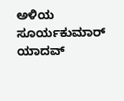ಅಳಿಯ ಸೂರ್ಯಕುಮಾರ್ ಯಾದವ್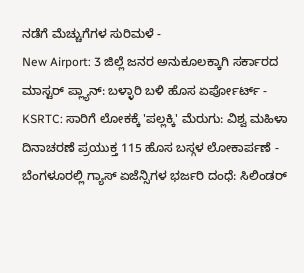ನಡೆಗೆ ಮೆಚ್ಚುಗೆಗಳ ಸುರಿಮಳೆ -
New Airport: 3 ಜಿಲ್ಲೆ ಜನರ ಅನುಕೂಲಕ್ಕಾಗಿ ಸರ್ಕಾರದ ಮಾಸ್ಟರ್ ಪ್ಲ್ಯಾನ್: ಬಳ್ಳಾರಿ ಬಳಿ ಹೊಸ ಏರ್ಪೋರ್ಟ್ -
KSRTC: ಸಾರಿಗೆ ಲೋಕಕ್ಕೆ 'ಪಲ್ಲಕ್ಕಿ' ಮೆರುಗು: ವಿಶ್ವ ಮಹಿಳಾ ದಿನಾಚರಣೆ ಪ್ರಯುಕ್ತ 115 ಹೊಸ ಬಸ್ಗಳ ಲೋಕಾರ್ಪಣೆ -
ಬೆಂಗಳೂರಲ್ಲಿ ಗ್ಯಾಸ್ ಏಜೆನ್ಸಿಗಳ ಭರ್ಜರಿ ದಂಧೆ: ಸಿಲಿಂಡರ್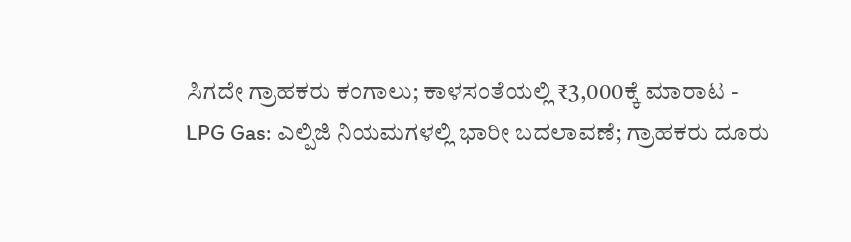ಸಿಗದೇ ಗ್ರಾಹಕರು ಕಂಗಾಲು; ಕಾಳಸಂತೆಯಲ್ಲಿ ₹3,000ಕ್ಕೆ ಮಾರಾಟ -
LPG Gas: ಎಲ್ಪಿಜಿ ನಿಯಮಗಳಲ್ಲಿ ಭಾರೀ ಬದಲಾವಣೆ; ಗ್ರಾಹಕರು ದೂರು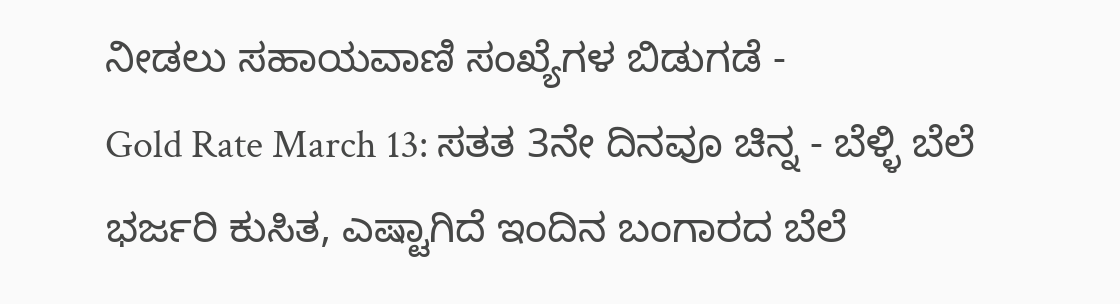ನೀಡಲು ಸಹಾಯವಾಣಿ ಸಂಖ್ಯೆಗಳ ಬಿಡುಗಡೆ -
Gold Rate March 13: ಸತತ 3ನೇ ದಿನವೂ ಚಿನ್ನ - ಬೆಳ್ಳಿ ಬೆಲೆ ಭರ್ಜರಿ ಕುಸಿತ, ಎಷ್ಟಾಗಿದೆ ಇಂದಿನ ಬಂಗಾರದ ಬೆಲೆ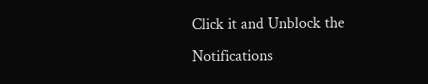Click it and Unblock the Notifications